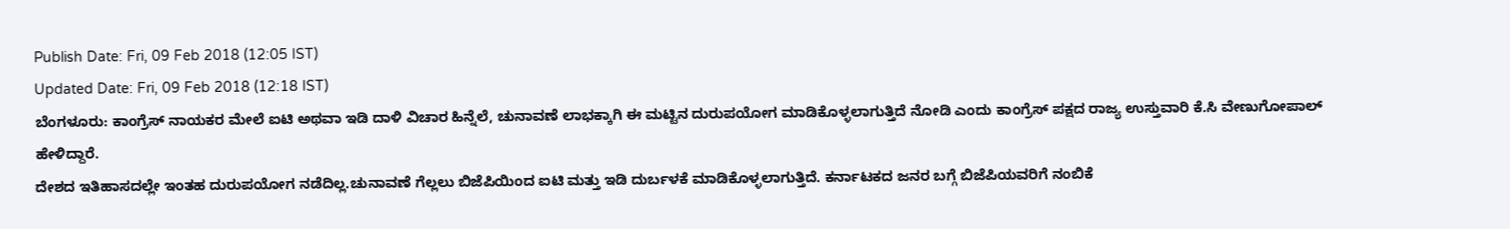Publish Date: Fri, 09 Feb 2018 (12:05 IST)
Updated Date: Fri, 09 Feb 2018 (12:18 IST)
ಬೆಂಗಳೂರು: ಕಾಂಗ್ರೆಸ್ ನಾಯಕರ ಮೇಲೆ ಐಟಿ ಅಥವಾ ಇಡಿ ದಾಳಿ ವಿಚಾರ ಹಿನ್ನೆಲೆ, ಚುನಾವಣೆ ಲಾಭಕ್ಕಾಗಿ ಈ ಮಟ್ಟಿನ ದುರುಪಯೋಗ ಮಾಡಿಕೊಳ್ಳಲಾಗುತ್ತಿದೆ ನೋಡಿ ಎಂದು ಕಾಂಗ್ರೆಸ್ ಪಕ್ಷದ ರಾಜ್ಯ ಉಸ್ತುವಾರಿ ಕೆ.ಸಿ ವೇಣುಗೋಪಾಲ್ ಹೇಳಿದ್ದಾರೆ.
ದೇಶದ ಇತಿಹಾಸದಲ್ಲೇ ಇಂತಹ ದುರುಪಯೋಗ ನಡೆದಿಲ್ಲ.ಚುನಾವಣೆ ಗೆಲ್ಲಲು ಬಿಜೆಪಿಯಿಂದ ಐಟಿ ಮತ್ತು ಇಡಿ ದುರ್ಬಳಕೆ ಮಾಡಿಕೊಳ್ಳಲಾಗುತ್ತಿದೆ. ಕರ್ನಾಟಕದ ಜನರ ಬಗ್ಗೆ ಬಿಜೆಪಿಯವರಿಗೆ ನಂಬಿಕೆ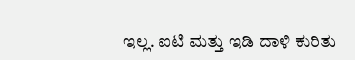ಇಲ್ಲ. ಐಟಿ ಮತ್ತು ಇಡಿ ದಾಳಿ ಕುರಿತು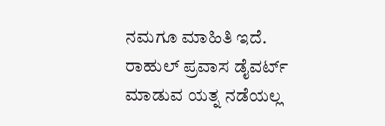ನಮಗೂ ಮಾಹಿತಿ ಇದೆ. ರಾಹುಲ್ ಪ್ರವಾಸ ಡೈವರ್ಟ್ ಮಾಡುವ ಯತ್ನ ನಡೆಯಲ್ಲ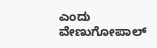ಎಂದು ವೇಣುಗೋಪಾಲ್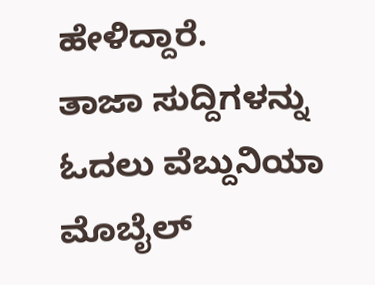ಹೇಳಿದ್ದಾರೆ.
ತಾಜಾ ಸುದ್ದಿಗಳನ್ನು ಓದಲು ವೆಬ್ದುನಿಯಾ
ಮೊಬೈಲ್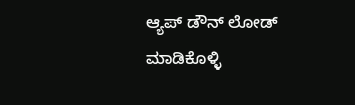ಆ್ಯಪ್ ಡೌನ್ ಲೋಡ್ ಮಾಡಿಕೊಳ್ಳಿ